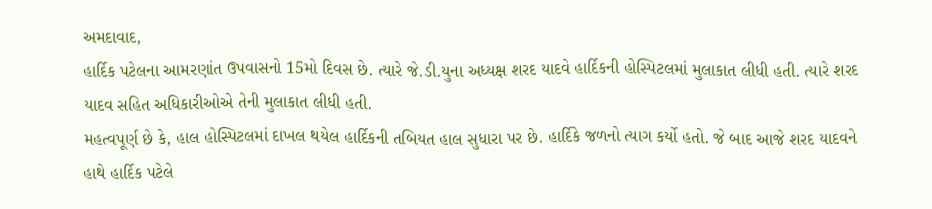અમદાવાદ,
હાર્દિક પટેલના આમરણાંત ઉપવાસનો 15મો દિવસ છે. ત્યારે જે.ડી.યુના અધ્યક્ષ શરદ યાદવે હાર્દિકની હોસ્પિટલમાં મુલાકાત લીધી હતી. ત્યારે શરદ યાદવ સહિત અધિકારીઓએ તેની મુલાકાત લીધી હતી.
મહત્વપૂર્ણ છે કે, હાલ હોસ્પિટલમાં દાખલ થયેલ હાર્દિકની તબિયત હાલ સુધારા પર છે. હાર્દિકે જળનો ત્યાગ કર્યો હતો. જે બાદ આજે શરદ યાદવને હાથે હાર્દિક પટેલે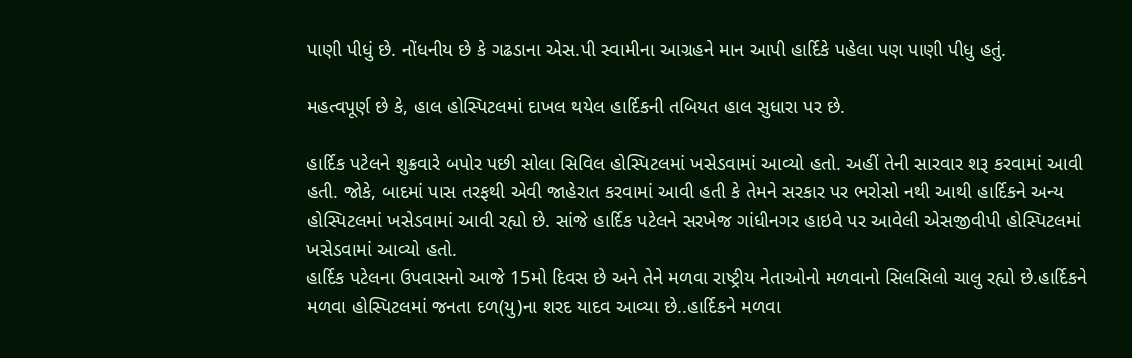પાણી પીધું છે. નોંધનીય છે કે ગઢડાના એસ.પી સ્વામીના આગ્રહને માન આપી હાર્દિકે પહેલા પણ પાણી પીધુ હતું.

મહત્વપૂર્ણ છે કે, હાલ હોસ્પિટલમાં દાખલ થયેલ હાર્દિકની તબિયત હાલ સુધારા પર છે.

હાર્દિક પટેલને શુક્રવારે બપોર પછી સોલા સિવિલ હોસ્પિટલમાં ખસેડવામાં આવ્યો હતો. અહીં તેની સારવાર શરૂ કરવામાં આવી હતી. જોકે, બાદમાં પાસ તરફથી એવી જાહેરાત કરવામાં આવી હતી કે તેમને સરકાર પર ભરોસો નથી આથી હાર્દિકને અન્ય હોસ્પિટલમાં ખસેડવામાં આવી રહ્યો છે. સાંજે હાર્દિક પટેલને સરખેજ ગાંધીનગર હાઇવે પર આવેલી એસજીવીપી હોસ્પિટલમાં ખસેડવામાં આવ્યો હતો.
હાર્દિક પટેલના ઉપવાસનો આજે 15મો દિવસ છે અને તેને મળવા રાષ્ટ્રીય નેતાઓનો મળવાનો સિલસિલો ચાલુ રહ્યો છે.હાર્દિકને મળવા હોસ્પિટલમાં જનતા દળ(યુ)ના શરદ યાદવ આવ્યા છે..હાર્દિકને મળવા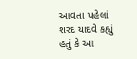આવતા પહેલાં શરદ યાદવે કહ્યું હતું કે આ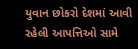યુવાન છોકરો દેશમાં આવી રહેલી આપત્તિઓ સામે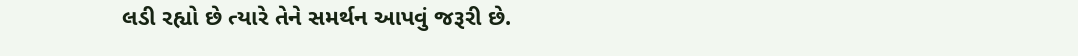લડી રહ્યો છે ત્યારે તેને સમર્થન આપવું જરૂરી છે.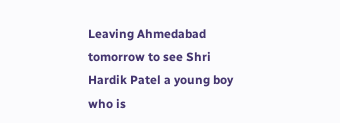Leaving Ahmedabad tomorrow to see Shri Hardik Patel a young boy who is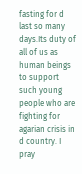fasting for d last so many days.Its duty of all of us as human beings to support such young people who are fighting for agarian crisis in d country. I pray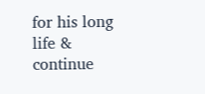for his long life & continue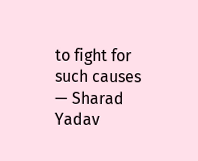to fight for such causes
— Sharad Yadav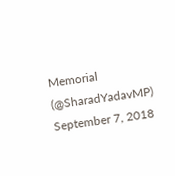Memorial (@SharadYadavMP) September 7, 2018